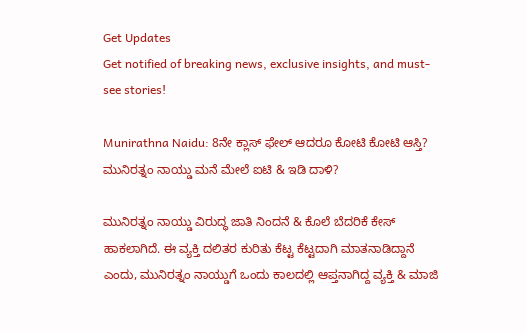Get Updates
Get notified of breaking news, exclusive insights, and must-see stories!

Munirathna Naidu: 8ನೇ ಕ್ಲಾಸ್ ಫೇಲ್ ಆದರೂ ಕೋಟಿ ಕೋಟಿ ಆಸ್ತಿ? ಮುನಿರತ್ನಂ ನಾಯ್ಡು ಮನೆ ಮೇಲೆ ಐಟಿ & ಇಡಿ ದಾಳಿ?

ಮುನಿರತ್ನಂ ನಾಯ್ಡು ವಿರುದ್ಧ ಜಾತಿ ನಿಂದನೆ & ಕೊಲೆ ಬೆದರಿಕೆ ಕೇಸ್ ಹಾಕಲಾಗಿದೆ. ಈ ವ್ಯಕ್ತಿ ದಲಿತರ ಕುರಿತು ಕೆಟ್ಟ ಕೆಟ್ಟದಾಗಿ ಮಾತನಾಡಿದ್ದಾನೆ ಎಂದು, ಮುನಿರತ್ನಂ ನಾಯ್ಡುಗೆ ಒಂದು ಕಾಲದಲ್ಲಿ ಆಪ್ತನಾಗಿದ್ದ ವ್ಯಕ್ತಿ & ಮಾಜಿ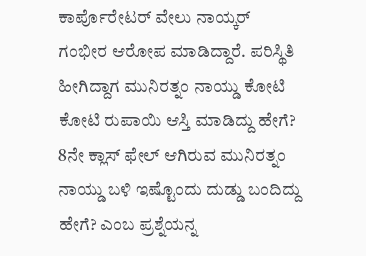ಕಾರ್ಪೊರೇಟರ್ ವೇಲು ನಾಯ್ಕರ್ ಗಂಭೀರ ಆರೋಪ ಮಾಡಿದ್ದಾರೆ. ಪರಿಸ್ಥಿತಿ ಹೀಗಿದ್ದಾಗ ಮುನಿರತ್ನಂ ನಾಯ್ಡು ಕೋಟಿ ಕೋಟಿ ರುಪಾಯಿ ಆಸ್ತಿ ಮಾಡಿದ್ದು ಹೇಗೆ? 8ನೇ ಕ್ಲಾಸ್ ಫೇಲ್ ಆಗಿರುವ ಮುನಿರತ್ನಂ ನಾಯ್ಡು ಬಳಿ ಇಷ್ಟೊಂದು ದುಡ್ಡು ಬಂದಿದ್ದು ಹೇಗೆ? ಎಂಬ ಪ್ರಶ್ನೆಯನ್ನ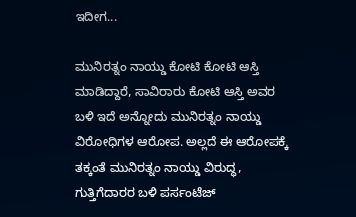ಇದೀಗ...

ಮುನಿರತ್ನಂ ನಾಯ್ಡು ಕೋಟಿ ಕೋಟಿ ಆಸ್ತಿ ಮಾಡಿದ್ದಾರೆ, ಸಾವಿರಾರು ಕೋಟಿ ಆಸ್ತಿ ಅವರ ಬಳಿ ಇದೆ ಅನ್ನೋದು ಮುನಿರತ್ನಂ ನಾಯ್ಡು ವಿರೋಧಿಗಳ ಆರೋಪ. ಅಲ್ಲದೆ ಈ ಆರೋಪಕ್ಕೆ ತಕ್ಕಂತೆ ಮುನಿರತ್ನಂ ನಾಯ್ಡು ವಿರುದ್ಧ, ಗುತ್ತಿಗೆದಾರರ ಬಳಿ ಪರ್ಸಂಟೆಜ್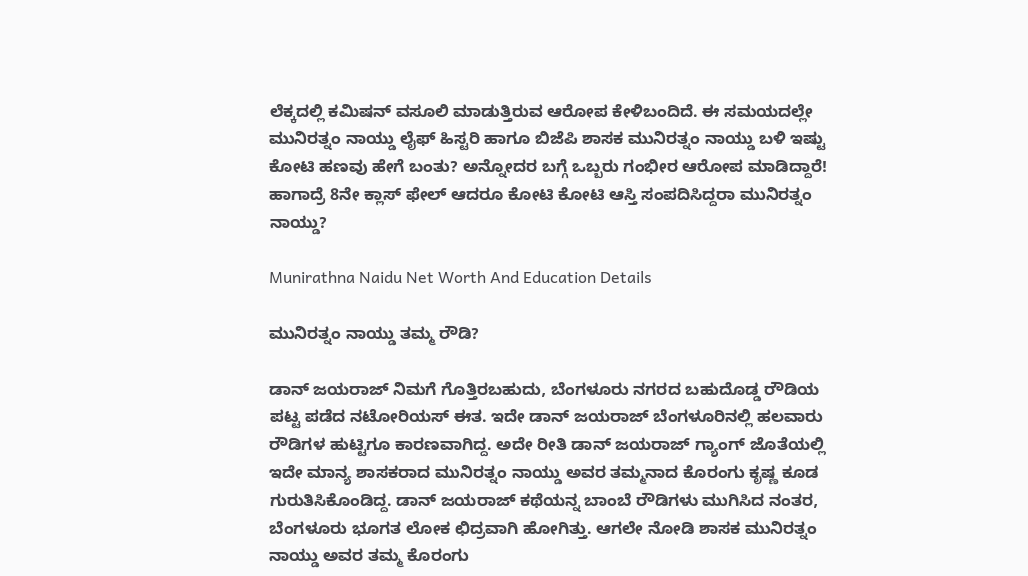ಲೆಕ್ಕದಲ್ಲಿ ಕಮಿಷನ್ ವಸೂಲಿ ಮಾಡುತ್ತಿರುವ ಆರೋಪ ಕೇಳಿಬಂದಿದೆ. ಈ ಸಮಯದಲ್ಲೇ ಮುನಿರತ್ನಂ ನಾಯ್ಡು ಲೈಫ್ ಹಿಸ್ಟರಿ ಹಾಗೂ ಬಿಜೆಪಿ ಶಾಸಕ ಮುನಿರತ್ನಂ ನಾಯ್ಡು ಬಳಿ ಇಷ್ಟು ಕೋಟಿ ಹಣವು ಹೇಗೆ ಬಂತು? ಅನ್ನೋದರ ಬಗ್ಗೆ ಒಬ್ಬರು ಗಂಭೀರ ಆರೋಪ ಮಾಡಿದ್ದಾರೆ! ಹಾಗಾದ್ರೆ 8ನೇ ಕ್ಲಾಸ್ ಫೇಲ್ ಆದರೂ ಕೋಟಿ ಕೋಟಿ ಆಸ್ತಿ ಸಂಪದಿಸಿದ್ದರಾ ಮುನಿರತ್ನಂ ನಾಯ್ಡು?

Munirathna Naidu Net Worth And Education Details

ಮುನಿರತ್ನಂ ನಾಯ್ಡು ತಮ್ಮ ರೌಡಿ?

ಡಾನ್ ಜಯರಾಜ್ ನಿಮಗೆ ಗೊತ್ತಿರಬಹುದು, ಬೆಂಗಳೂರು ನಗರದ ಬಹುದೊಡ್ಡ ರೌಡಿಯ ಪಟ್ಟ ಪಡೆದ ನಟೋರಿಯಸ್ ಈತ. ಇದೇ ಡಾನ್ ಜಯರಾಜ್ ಬೆಂಗಳೂರಿನಲ್ಲಿ ಹಲವಾರು ರೌಡಿಗಳ ಹುಟ್ಟಿಗೂ ಕಾರಣವಾಗಿದ್ದ. ಅದೇ ರೀತಿ ಡಾನ್ ಜಯರಾಜ್ ಗ್ಯಾಂಗ್ ಜೊತೆಯಲ್ಲಿ ಇದೇ ಮಾನ್ಯ ಶಾಸಕರಾದ ಮುನಿರತ್ನಂ ನಾಯ್ಡು ಅವರ ತಮ್ಮನಾದ ಕೊರಂಗು ಕೃಷ್ಣ ಕೂಡ ಗುರುತಿಸಿಕೊಂಡಿದ್ದ. ಡಾನ್ ಜಯರಾಜ್ ಕಥೆಯನ್ನ ಬಾಂಬೆ ರೌಡಿಗಳು ಮುಗಿಸಿದ ನಂತರ, ಬೆಂಗಳೂರು ಭೂಗತ ಲೋಕ ಛಿದ್ರವಾಗಿ ಹೋಗಿತ್ತು. ಆಗಲೇ ನೋಡಿ ಶಾಸಕ ಮುನಿರತ್ನಂ ನಾಯ್ಡು ಅವರ ತಮ್ಮ ಕೊರಂಗು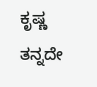ಕೃಷ್ಣ ತನ್ನದೇ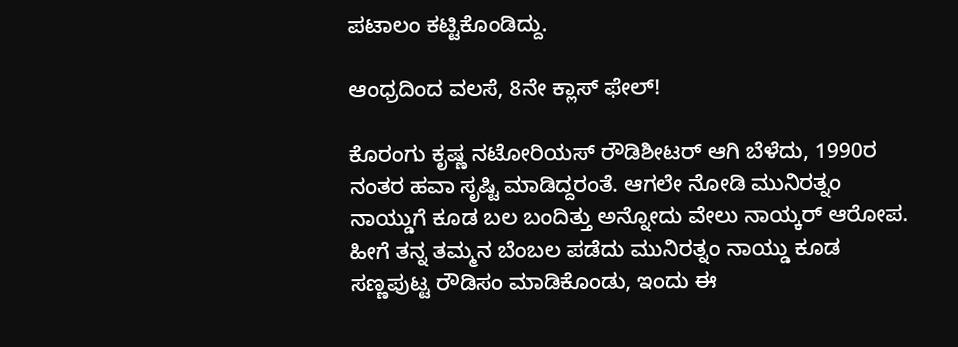ಪಟಾಲಂ ಕಟ್ಟಿಕೊಂಡಿದ್ದು.

ಆಂಧ್ರದಿಂದ ವಲಸೆ, 8ನೇ ಕ್ಲಾಸ್ ಫೇಲ್!

ಕೊರಂಗು ಕೃಷ್ಣ ನಟೋರಿಯಸ್ ರೌಡಿಶೀಟರ್ ಆಗಿ ಬೆಳೆದು, 1990ರ ನಂತರ ಹವಾ ಸೃಷ್ಟಿ ಮಾಡಿದ್ದರಂತೆ. ಆಗಲೇ ನೋಡಿ ಮುನಿರತ್ನಂ ನಾಯ್ಡುಗೆ ಕೂಡ ಬಲ ಬಂದಿತ್ತು ಅನ್ನೋದು ವೇಲು ನಾಯ್ಕರ್ ಆರೋಪ. ಹೀಗೆ ತನ್ನ ತಮ್ಮನ ಬೆಂಬಲ ಪಡೆದು ಮುನಿರತ್ನಂ ನಾಯ್ಡು ಕೂಡ ಸಣ್ಣಪುಟ್ಟ ರೌಡಿಸಂ ಮಾಡಿಕೊಂಡು, ಇಂದು ಈ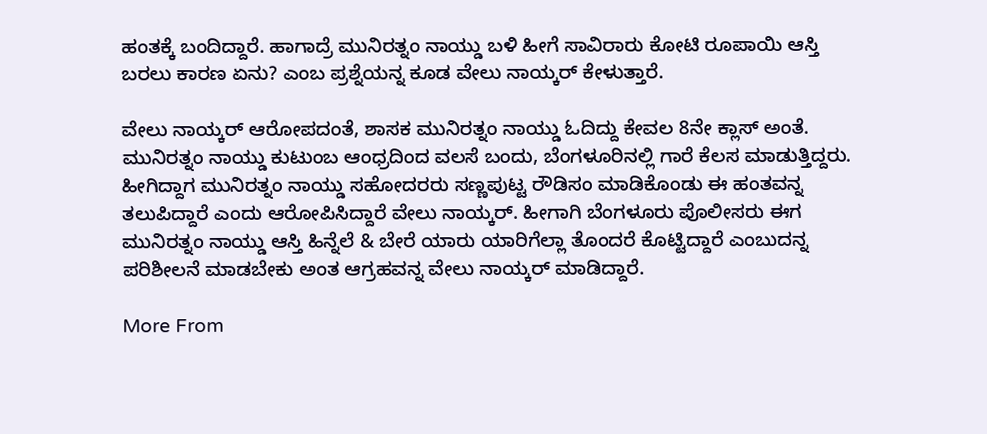ಹಂತಕ್ಕೆ ಬಂದಿದ್ದಾರೆ. ಹಾಗಾದ್ರೆ ಮುನಿರತ್ನಂ ನಾಯ್ಡು ಬಳಿ ಹೀಗೆ ಸಾವಿರಾರು ಕೋಟಿ ರೂಪಾಯಿ ಆಸ್ತಿ ಬರಲು ಕಾರಣ ಏನು? ಎಂಬ ಪ್ರಶ್ನೆಯನ್ನ ಕೂಡ ವೇಲು ನಾಯ್ಕರ್ ಕೇಳುತ್ತಾರೆ.

ವೇಲು ನಾಯ್ಕರ್ ಆರೋಪದಂತೆ, ಶಾಸಕ ಮುನಿರತ್ನಂ ನಾಯ್ಡು ಓದಿದ್ದು ಕೇವಲ 8ನೇ ಕ್ಲಾಸ್ ಅಂತೆ. ಮುನಿರತ್ನಂ ನಾಯ್ಡು ಕುಟುಂಬ ಆಂಧ್ರದಿಂದ ವಲಸೆ ಬಂದು, ಬೆಂಗಳೂರಿನಲ್ಲಿ ಗಾರೆ ಕೆಲಸ ಮಾಡುತ್ತಿದ್ದರು. ಹೀಗಿದ್ದಾಗ ಮುನಿರತ್ನಂ ನಾಯ್ಡು ಸಹೋದರರು ಸಣ್ಣಪುಟ್ಟ ರೌಡಿಸಂ ಮಾಡಿಕೊಂಡು ಈ ಹಂತವನ್ನ ತಲುಪಿದ್ದಾರೆ ಎಂದು ಆರೋಪಿಸಿದ್ದಾರೆ ವೇಲು ನಾಯ್ಕರ್. ಹೀಗಾಗಿ ಬೆಂಗಳೂರು ಪೊಲೀಸರು ಈಗ ಮುನಿರತ್ನಂ ನಾಯ್ಡು ಆಸ್ತಿ ಹಿನ್ನೆಲೆ & ಬೇರೆ ಯಾರು ಯಾರಿಗೆಲ್ಲಾ ತೊಂದರೆ ಕೊಟ್ಟಿದ್ದಾರೆ ಎಂಬುದನ್ನ ಪರಿಶೀಲನೆ ಮಾಡಬೇಕು ಅಂತ ಆಗ್ರಹವನ್ನ ವೇಲು ನಾಯ್ಕರ್ ಮಾಡಿದ್ದಾರೆ.

More From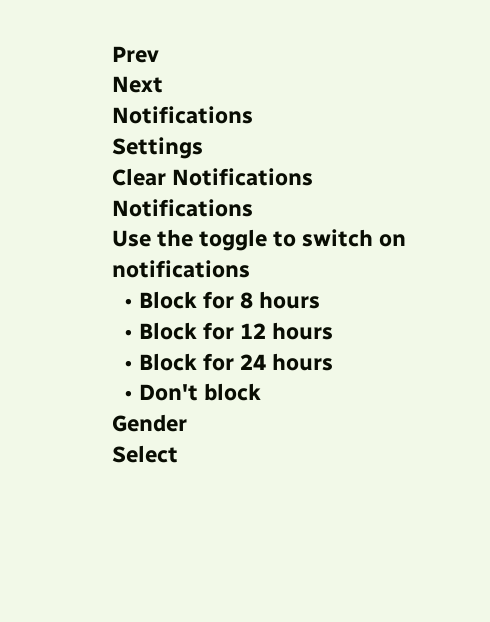Prev
Next
Notifications
Settings
Clear Notifications
Notifications
Use the toggle to switch on notifications
  • Block for 8 hours
  • Block for 12 hours
  • Block for 24 hours
  • Don't block
Gender
Select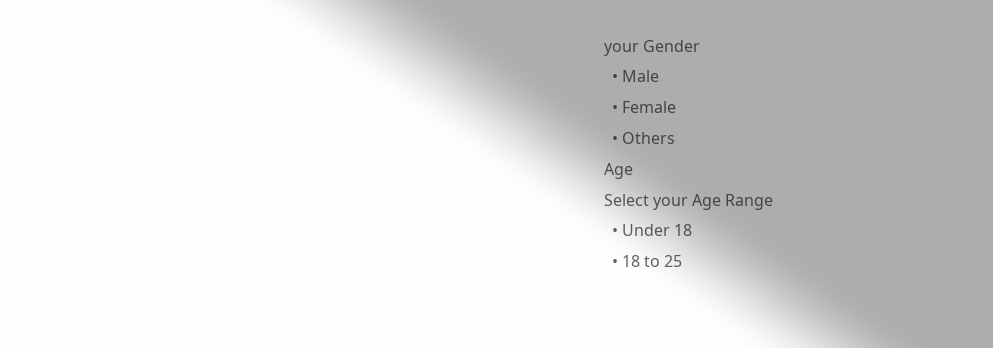your Gender
  • Male
  • Female
  • Others
Age
Select your Age Range
  • Under 18
  • 18 to 25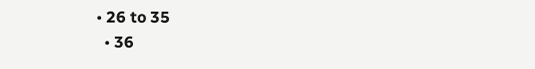• 26 to 35
  • 36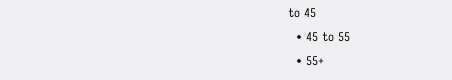to 45
  • 45 to 55
  • 55+